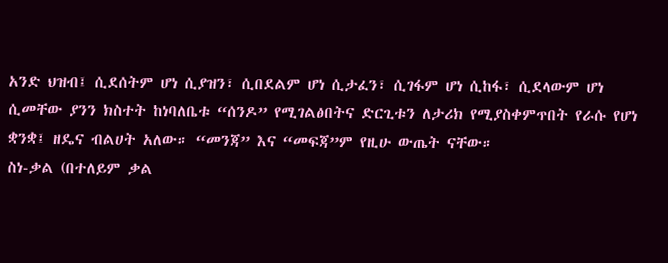አንድ ህዝብ፤ ሲደሰትም ሆነ ሲያዝን፣ ሲበደልም ሆነ ሲታፈን፣ ሲገፋም ሆነ ሲከፋ፣ ሲደላውም ሆነ ሲመቸው ያንን ክስተት ከነባለቤቱ “ሰንዶ” የሚገልፅበትና ድርጊቱን ለታሪክ የሚያስቀምጥበት የራሱ የሆነ ቋንቋ፤ ዘዴና ብልሀት አለው። “መንጃ” እና “መፍጃ”ም የዚሁ ውጤት ናቸው።
ስነ-ቃል (በተለይም ቃል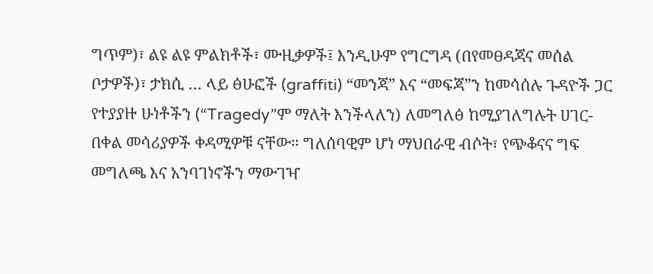ግጥም)፣ ልዩ ልዩ ምልክቶች፣ ሙዚቃዎች፤ እንዲሁም የግርግዳ (በየመፀዳጃና መሰል ቦታዎች)፣ ታክሲ … ላይ ፅሁፎች (graffiti) “መንጃ” እና “መፍጃ”ን ከመሳሰሉ ጉዳዮች ጋር የተያያዙ ሁነቶችን (“Tragedy”ም ማለት እንችላለን) ለመግለፅ ከሚያገለግሉት ሀገር-በቀል መሳሪያዎች ቀዳሚዎቹ ናቸው። ግለሰባዊም ሆነ ማህበራዊ ብሶት፣ የጭቆናና ግፍ መግለጫ እና አንባገነኖችን ማውገዣ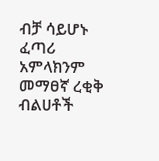ብቻ ሳይሆኑ ፈጣሪ አምላክንም መማፀኛ ረቂቅ ብልሀቶች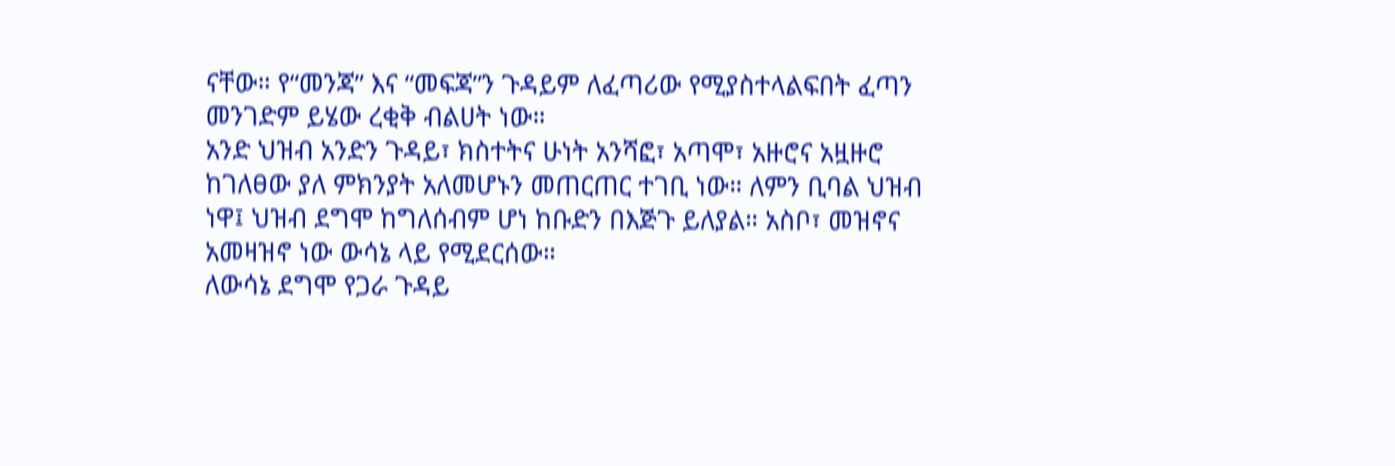ናቸው። የ“መንጃ” እና “መፍጃ”ን ጉዳይም ለፈጣሪው የሚያስተላልፍበት ፈጣን መንገድም ይሄው ረቂቅ ብልሀት ነው።
አንድ ህዝብ አንድን ጉዳይ፣ ክስተትና ሁነት አንሻፎ፣ አጣሞ፣ አዙሮና አዟዙሮ ከገለፀው ያለ ምክንያት አለመሆኑን መጠርጠር ተገቢ ነው። ለምን ቢባል ህዝብ ነዋ፤ ህዝብ ደግሞ ከግለሰብም ሆነ ከቡድን በእጅጉ ይለያል። አስቦ፣ መዝኖና አመዛዝኖ ነው ውሳኔ ላይ የሚደርሰው።
ለውሳኔ ደግሞ የጋራ ጉዳይ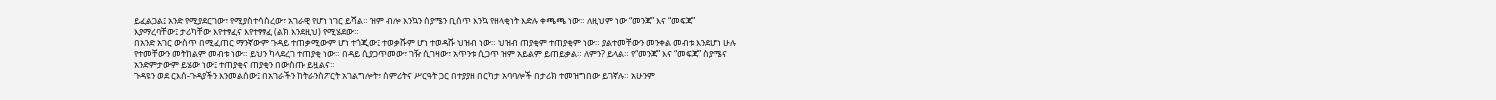ይፈልጋል፤ አንድ የሚያደርገው፣ የሚያስተሳስረው፣ አገራዊ የሆነ ነገር ይሻል። ዝም ብሎ እንኳን ስያሜን ቢሰጥ እንኳ የዘላቂነት እድሉ ቀጫጫ ነው። ለዚህም ነው “መንጃ” እና “መፍጃ” እያማረባቸው፤ ታሪካቸው እየተፃፈና እየተፃፃፈ (ልክ እንደዚህ) የሚሄደው።
በአንድ አገር ውስጥ በሚፈጠር ማንኛውም ጉዳይ ተጠቃሚውም ሆነ ተጎጂው፤ ተወቃሹም ሆነ ተወዳሹ ህዝብ ነው። ህዝብ ጠያቂም ተጠያቂም ነው። ያልተመቸውን መንቀል መብቱ እንደሆነ ሁሉ የተመቸውን መትከልም መብቱ ነው። ይህን ካላደረገ ተጠያቂ ነው። በዳይ ሲያጋጥመው፣ ገዥ ሲገዛው፣ አጥንቱ ሲጋጥ ዝም አይልም ይጠይቃል። ለምን? ይላል። የ“መንጃ” እና “መፍጃ” ስያሜና አንድምታውም ይሄው ነው፤ ተጠያቂና ጠያቂን በውስጡ ይዟልና።
ጉዳዩን ወደ ርእሰ-ጉዳያችን እንመልሰው፤ በአገራችን ከትራንስፖርት አገልግሎት፣ ስምሪትና ሥርዓት ጋር በተያያዘ በርካታ አባባሎች በታሪክ ተመዝግበው ይገኛሉ። አሁንም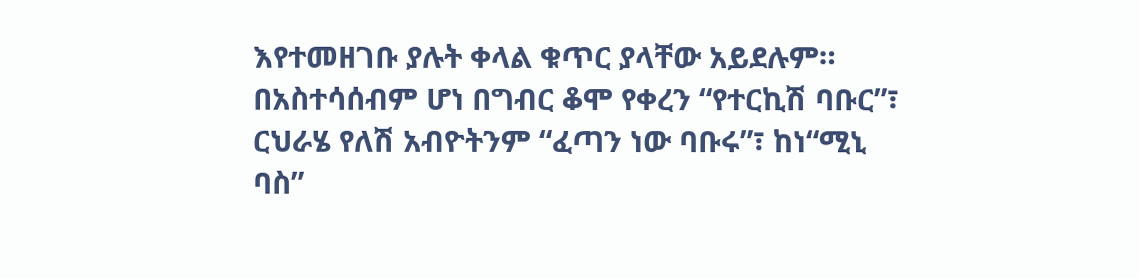እየተመዘገቡ ያሉት ቀላል ቁጥር ያላቸው አይደሉም። በአስተሳሰብም ሆነ በግብር ቆሞ የቀረን “የተርኪሽ ባቡር”፣ ርህራሄ የለሽ አብዮትንም “ፈጣን ነው ባቡሩ”፣ ከነ“ሚኒ ባስ”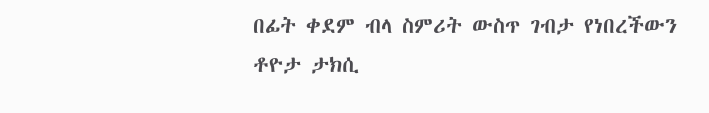በፊት ቀደም ብላ ስምሪት ውስጥ ገብታ የነበረችውን ቶዮታ ታክሲ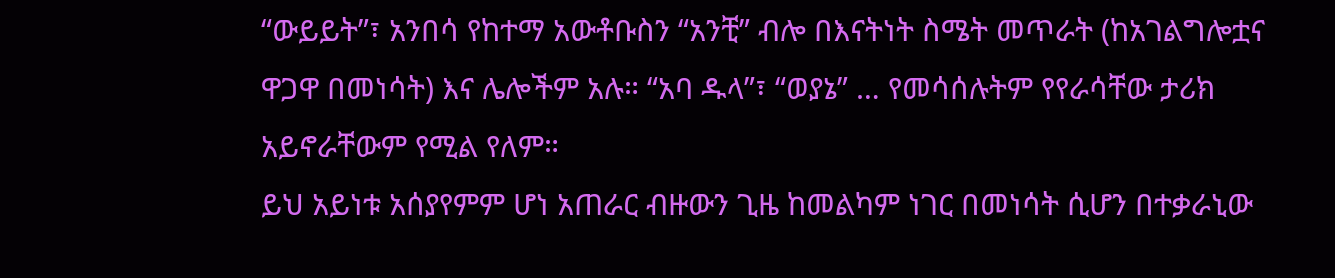“ውይይት”፣ አንበሳ የከተማ አውቶቡስን “አንቺ” ብሎ በእናትነት ስሜት መጥራት (ከአገልግሎቷና ዋጋዋ በመነሳት) እና ሌሎችም አሉ። “አባ ዱላ”፣ “ወያኔ” … የመሳሰሉትም የየራሳቸው ታሪክ አይኖራቸውም የሚል የለም።
ይህ አይነቱ አሰያየምም ሆነ አጠራር ብዙውን ጊዜ ከመልካም ነገር በመነሳት ሲሆን በተቃራኒው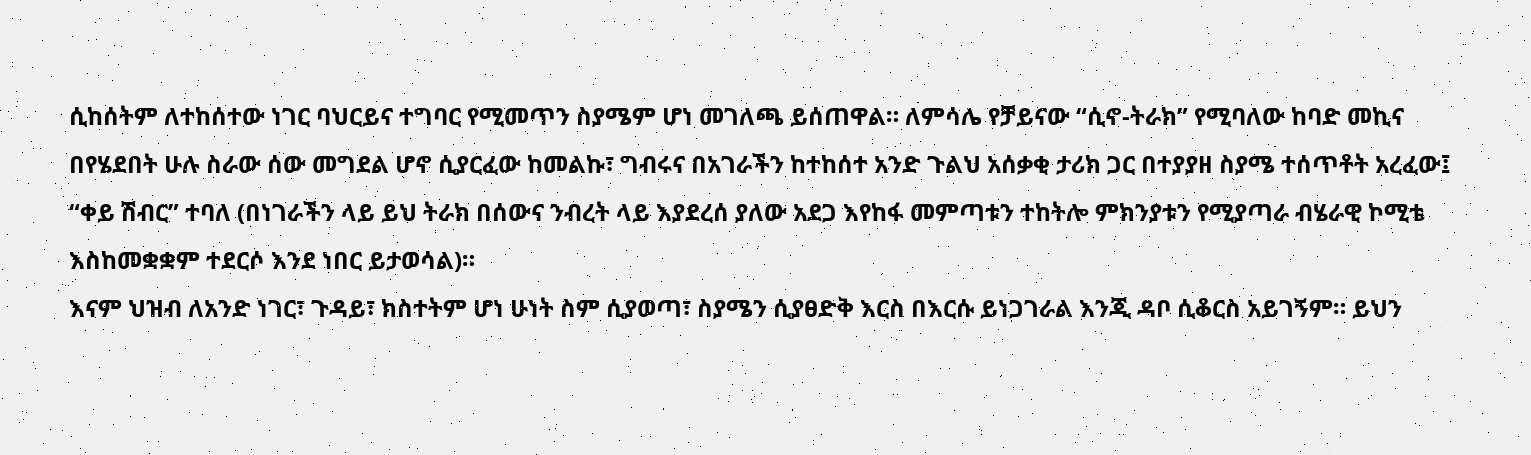ሲከሰትም ለተከሰተው ነገር ባህርይና ተግባር የሚመጥን ስያሜም ሆነ መገለጫ ይሰጠዋል። ለምሳሌ የቻይናው “ሲኖ-ትራክ” የሚባለው ከባድ መኪና በየሄደበት ሁሉ ስራው ሰው መግደል ሆኖ ሲያርፈው ከመልኩ፣ ግብሩና በአገራችን ከተከሰተ አንድ ጉልህ አሰቃቂ ታሪክ ጋር በተያያዘ ስያሜ ተሰጥቶት አረፈው፤ “ቀይ ሽብር” ተባለ (በነገራችን ላይ ይህ ትራክ በሰውና ንብረት ላይ እያደረሰ ያለው አደጋ እየከፋ መምጣቱን ተከትሎ ምክንያቱን የሚያጣራ ብሄራዊ ኮሚቴ እስከመቋቋም ተደርሶ እንደ ነበር ይታወሳል)።
እናም ህዝብ ለአንድ ነገር፣ ጉዳይ፣ ክስተትም ሆነ ሁነት ስም ሲያወጣ፣ ስያሜን ሲያፀድቅ እርስ በእርሱ ይነጋገራል እንጂ ዳቦ ሲቆርስ አይገኝም። ይህን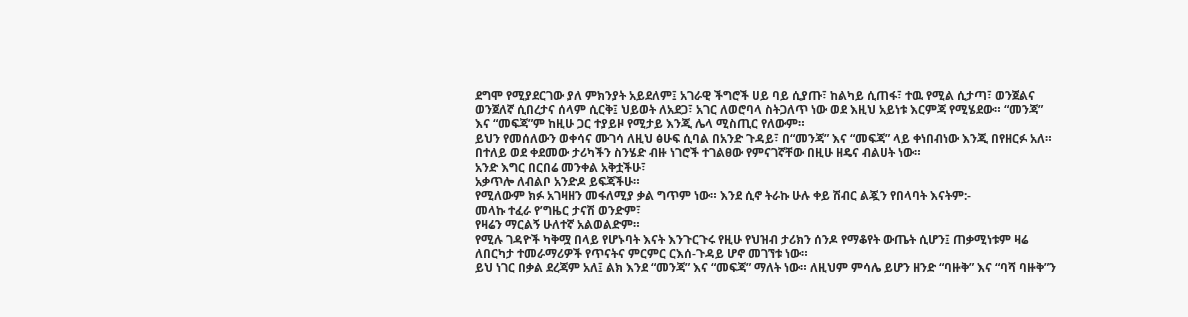ደግሞ የሚያደርገው ያለ ምክንያት አይደለም፤ አገራዊ ችግሮች ሀይ ባይ ሲያጡ፣ ከልካይ ሲጠፋ፣ ተዉ የሚል ሲታጣ፣ ወንጀልና ወንጀለኛ ሲበረታና ሰላም ሲርቅ፤ ህይወት ለአደጋ፣ አገር ለወሮባላ ስትጋለጥ ነው ወደ እዚህ አይነቱ እርምጃ የሚሄደው። “መንጃ” እና “መፍጃ”ም ከዚሁ ጋር ተያይዞ የሚታይ እንጂ ሌላ ሚስጢር የለውም።
ይህን የመሰለውን ወቀሳና ሙገሳ ለዚህ ፅሁፍ ሲባል በአንድ ጉዳይ፣ በ“መንጃ” እና “መፍጃ” ላይ ቀነበብነው እንጂ በየዘርፉ አለ። በተለይ ወደ ቀደመው ታሪካችን ስንሄድ ብዙ ነገሮች ተገልፀው የምናገኛቸው በዚሁ ዘዴና ብልሀት ነው።
አንድ እግር በርበሬ መንቀል አቅቷችሁ፣
አቃጥሎ ለብልቦ አንድዶ ይፍጃችሁ።
የሚለውም ክፉ አገዛዘን መፋለሚያ ቃል ግጥም ነው። እንደ ሲኖ ትራኩ ሁሉ ቀይ ሽብር ልጇን የበላባት እናትም:-
መላኩ ተፈራ የ’ግዜር ታናሽ ወንድም፣
የዛሬን ማርልኝ ሁለተኛ አልወልድም።
የሚሉ ገዳዮች ካቅሟ በላይ የሆኑባት እናት እንጉርጉሩ የዚሁ የህዝብ ታሪክን ሰንዶ የማቆየት ውጤት ሲሆን፤ ጠቃሚነቱም ዛሬ ለበርካታ ተመራማሪዎች የጥናትና ምርምር ርእሰ-ጉዳይ ሆኖ መገኘቱ ነው።
ይህ ነገር በቃል ደረጃም አለ፤ ልክ እንደ “መንጃ” እና “መፍጃ” ማለት ነው። ለዚህም ምሳሌ ይሆን ዘንድ “ባዙቅ” እና “ባሻ ባዙቅ”ን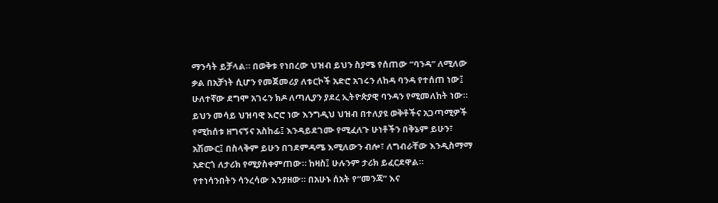ማንሳት ይቻላል። በወቅቱ የነበረው ህዝብ ይህን ስያሜ የሰጠው “ባንዳ” ለሚለው ቃል በአቻነት ሲሆን የመጀመሪያ ለቱርኮች አድሮ አገሩን ለከዳ ባንዳ የተሰጠ ነው፤ ሁለተኛው ደግሞ አገሩን ክዶ ለጣሊያን ያደረ ኢትዮጵያዊ ባንዳን የሚመለከት ነው።
ይህን መሳይ ህዝባዊ እሮሮ ነው እንግዲህ ህዝብ በተለያዩ ወቅቶችና አጋጣሚዎች የሚከሰቱ ዘግናኝና አስከፊ፤ እንዳይደገሙ የሚፈለጉ ሁነቶችን በቅኔም ይሁን፣ አሽሙር፤ በስላቅም ይሁን በገደምዳሜ እሚለውን ብሎ፣ ለግብራቸው እንዲስማማ አድርጎ ለታሪክ የሚያስቀምጠው። ከዛስ፤ ሁሉንም ታሪክ ይፈርደዋል።
የተነሳንበትን ሳንረሳው እንያዘው። በአሁኑ ሰአት የ“መንጃ” እና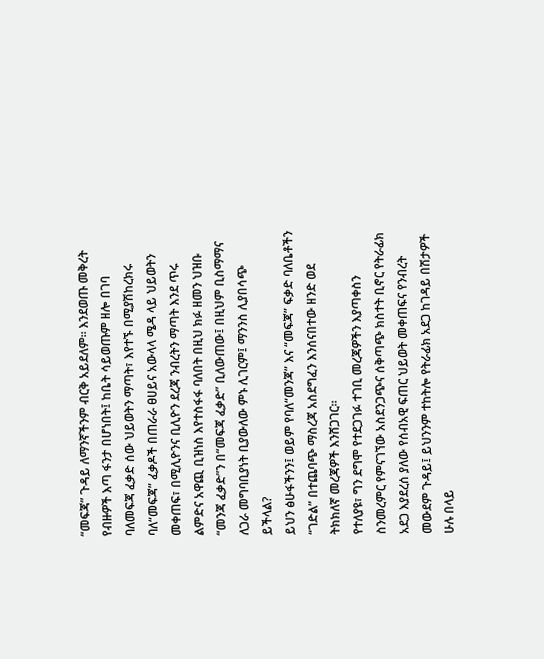“መፍጃ” ጉዳይ ለማንኛችንም ብርቅ አይደለም። እንደወጡ መቅረት የብዙዎች እጣ ፋንታ በሆነበት፤ ከቤት ሳይወጡም ዘሎ በገባ ባለመፍጃ ፈቃድ ሰው ህይወትን ማጣት፣ እየተኙ በሚያሽከረክሩ ባለ“መፍጃ” ፈቃዶች በጠራራ ፀሀይና አውላላ ሜዳ ላይ ህይወትን መቀጠፍ፣ በሚሊዮንና ቢሊዮን ደረጃ ንብረትን ማጣት እንደ ጥሩ ልምድና አዋጪ ቢዝነስ እየተስፋፋ ባለበት በዚህ ክፉ ዘመን ህዝቡ “መንጃ ፈቃድ”ን በ“መፍጃ ፈቃድ” ቢለውጠው፤ በዚህም ቢስማማና ለጋራ መግባቢያነት ቢያውለው ምኑ ሊገርም፤ ማንንስ ሊያበሳጭ ይችላል?
ይህን ፅሁፋችንን፤ ወይም የባለ“መንጃ” እና “መፍጃ” ፍቃድ ባለቤቶችን “ገድል” በተጨባጭ ማስረጃ አስደግፈን እንሰናበተው ዘንድ ወደ ትክክለኛ መረጃዎች እንሸጋገር።
የተለያዩ፣ ግን ደግሞ የተደጋገፉ ተገቢ መረጃዎችን እያጣቀስን ስንመረምር የምናገኘው አስደንጋጭና ሰቅጣጭ ክስተት ቢኖር የትራፊክ አደጋ እያደረሰ ያለው የሰብአዊ ፍጠር ህይወት መቀጠፍና የንብረት መውደም ጉዳይ፤ ይህንንም ተከትሎ የትራፊክ አደጋ ከገዳይ በሽታዎች ሁሉ በላይ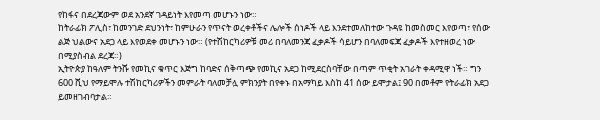የከፋና በደረጃውም ወደ አንደኛ ገዳይነት እየመጣ መሆኑን ነው።
ከትራፊክ ፖሊስ፣ ከመንገድ ደህንነት፣ ከምሁራን የጥናት ወረቀቶችና ሌሎች ሰነዶች ላይ እንደተመለከተው ጉዳዩ ከመስመር እየወጣ፣ የሰው ልጅ ህልውና አደጋ ላይ እየወደቀ መሆኑን ነው። (የተሽከርካሪዎቹ መሪ በባለመንጃ ፈቃዶች ሳይሆን በባለመፍጃ ፈቃዶች እየተዘወረ ነው በሚያስብል ደረጃ።)
ኢትዮጵያ ከዓለም ትንሹ የመኪና ቁጥር እጅግ ከባድና ሰቅጣጭ የመኪና አደጋ ከሚደርስባቸው በጣም ጥቂት አገራት ቀዳሚዋ ነች። ግን 600 ሺህ የማይሞሉ ተሽከርካሪዎችን መምራት ባለመቻሏ ምክንያት በየቀኑ በአማካይ እስከ 41 ሰው ይሞታል፤ 90 በመቶም የትራፊክ አደጋ ይመዘገብባታል።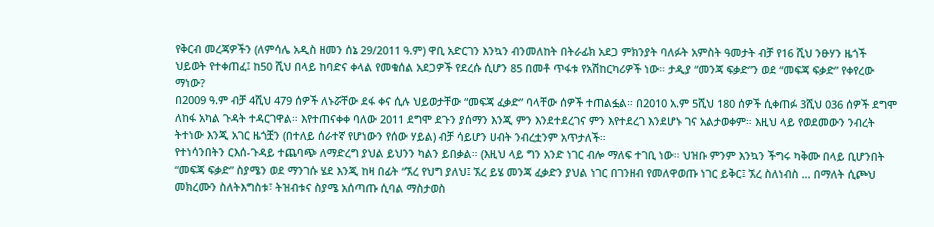የቅርብ መረጃዎችን (ለምሳሌ አዲስ ዘመን ሰኔ 29/2011 ዓ.ም) ዋቢ አድርገን እንኳን ብንመለከት በትራፊክ አደጋ ምክንያት ባለፉት አምስት ዓመታት ብቻ የ16 ሺህ ንፁሃን ዜጎች ህይወት የተቀጠፈ፤ ከ50 ሺህ በላይ ከባድና ቀላል የመቁሰል አደጋዎች የደረሱ ሲሆን 85 በመቶ ጥፋቱ የአሽከርካሪዎች ነው። ታዲያ “መንጃ ፍቃድ”ን ወደ “መፍጃ ፍቃድ” የቀየረው ማነው?
በ2009 ዓ.ም ብቻ 4ሺህ 479 ሰዎች ለኑሯቸው ደፋ ቀና ሲሉ ህይወታቸው “መፍጃ ፈቃድ” ባላቸው ሰዎች ተጠልፏል። በ2010 አ.ም 5ሺህ 180 ሰዎች ሲቀጠፉ 3ሺህ 036 ሰዎች ደግሞ ለከፋ አካል ጉዳት ተዳርገዋል። እየተጠናቀቀ ባለው 2011 ደግሞ ደጉን ያሰማን እንጂ ምን እንደተደረገና ምን እየተደረገ እንደሆኑ ገና አልታወቀም። እዚህ ላይ የወደመውን ንብረት ትተነው እንጂ አገር ዜጎቿን (በተለይ ሰራተኛ የሆነውን የሰው ሃይል) ብቻ ሳይሆን ሀብት ንብረቷንም አጥታለች።
የተነሳንበትን ርእሰ-ጉዳይ ተጨባጭ ለማድረግ ያህል ይህንን ካልን ይበቃል። (እዚህ ላይ ግን አንድ ነገር ብሎ ማለፍ ተገቢ ነው። ህዝቡ ምንም እንኳን ችግሩ ካቅሙ በላይ ቢሆንበት “መፍጃ ፍቃድ” ስያሜን ወደ ማንገሱ ሄደ እንጂ ከዛ በፊት “ኧረ የህግ ያለህ፤ ኧረ ይሄ መንጃ ፈቃድን ያህል ነገር በገንዘብ የመለዋወጡ ነገር ይቅር፤ ኧረ ስለነብስ … በማለት ሲጮህ መክረሙን ስለትእግስቱ፣ ትዝብቱና ስያሜ አሰጣጡ ሲባል ማስታወስ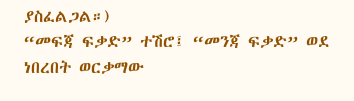ያስፈልጋል።)
“መፍጃ ፍቃድ” ተሽሮ፤ “መንጃ ፍቃድ” ወደ ነበረበት ወርቃማው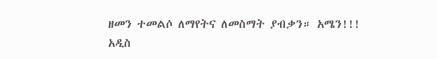ዘመን ተመልሶ ለማየትና ለመስማት ያብቃን። አሜን!!!
አዲስ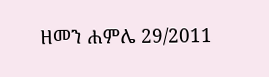ዘመን ሐምሌ 29/2011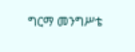ግርማ መንግሥቴ